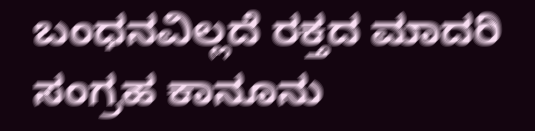ಬಂಧನವಿಲ್ಲದೆ ರಕ್ತದ ಮಾದರಿ ಸಂಗ್ರಹ ಕಾನೂನು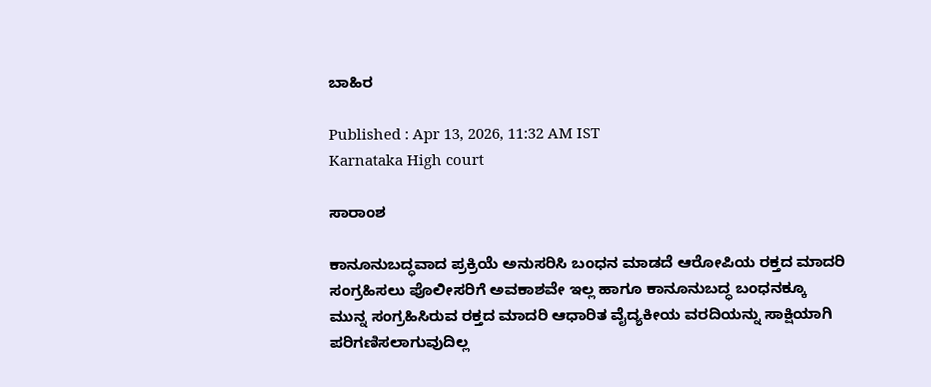ಬಾಹಿರ

Published : Apr 13, 2026, 11:32 AM IST
Karnataka High court

ಸಾರಾಂಶ

ಕಾನೂನುಬದ್ಧವಾದ ಪ್ರಕ್ರಿಯೆ ಅನುಸರಿಸಿ ಬಂಧನ ಮಾಡದೆ ಆರೋಪಿಯ ರಕ್ತದ ಮಾದರಿ ಸಂಗ್ರಹಿಸಲು ಪೊಲೀಸರಿಗೆ ಅವಕಾಶವೇ ಇಲ್ಲ ಹಾಗೂ ಕಾನೂನುಬದ್ಧ ಬಂಧನಕ್ಕೂ ಮುನ್ನ ಸಂಗ್ರಹಿಸಿರುವ ರಕ್ತದ ಮಾದರಿ ಆಧಾರಿತ ವೈದ್ಯಕೀಯ ವರದಿಯನ್ನು ಸಾಕ್ಷಿಯಾಗಿ ಪರಿಗಣಿಸಲಾಗುವುದಿಲ್ಲ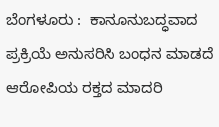ಬೆಂಗಳೂರು :  ಕಾನೂನುಬದ್ಧವಾದ ಪ್ರಕ್ರಿಯೆ ಅನುಸರಿಸಿ ಬಂಧನ ಮಾಡದೆ ಆರೋಪಿಯ ರಕ್ತದ ಮಾದರಿ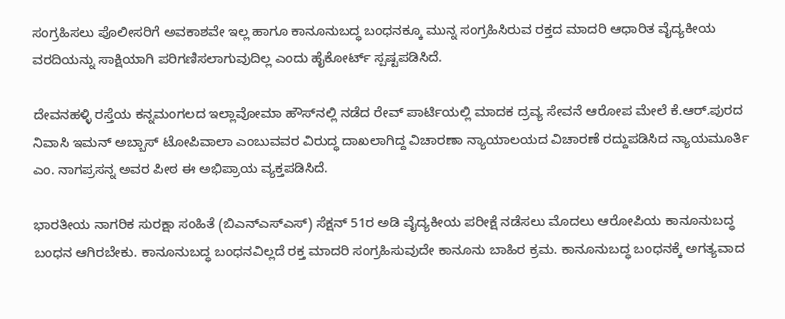ಸಂಗ್ರಹಿಸಲು ಪೊಲೀಸರಿಗೆ ಅವಕಾಶವೇ ಇಲ್ಲ ಹಾಗೂ ಕಾನೂನುಬದ್ಧ ಬಂಧನಕ್ಕೂ ಮುನ್ನ ಸಂಗ್ರಹಿಸಿರುವ ರಕ್ತದ ಮಾದರಿ ಆಧಾರಿತ ವೈದ್ಯಕೀಯ ವರದಿಯನ್ನು ಸಾಕ್ಷಿಯಾಗಿ ಪರಿಗಣಿಸಲಾಗುವುದಿಲ್ಲ ಎಂದು ಹೈಕೋರ್ಟ್ ಸ್ಪಷ್ಟಪಡಿಸಿದೆ.

ದೇವನಹಳ್ಳಿ ರಸ್ತೆಯ ಕನ್ನಮಂಗಲದ ಇಲ್ಲಾವೋಮಾ ಹೌಸ್‌ನಲ್ಲಿ ನಡೆದ ರೇವ್‌ ಪಾರ್ಟಿಯಲ್ಲಿ ಮಾದಕ ದ್ರವ್ಯ ಸೇವನೆ ಆರೋಪ ಮೇಲೆ ಕೆ.ಆರ್‌.ಪುರದ ನಿವಾಸಿ ಇಮನ್‌ ಅಬ್ಬಾಸ್‌ ಟೋಪಿವಾಲಾ ಎಂಬುವವರ ವಿರುದ್ಧ ದಾಖಲಾಗಿದ್ದ ವಿಚಾರಣಾ ನ್ಯಾಯಾಲಯದ ವಿಚಾರಣೆ ರದ್ದುಪಡಿಸಿದ ನ್ಯಾಯಮೂರ್ತಿ ಎಂ. ನಾಗಪ್ರಸನ್ನ ಅವರ ಪೀಠ ಈ ಅಭಿಪ್ರಾಯ ವ್ಯಕ್ತಪಡಿಸಿದೆ.

ಭಾರತೀಯ ನಾಗರಿಕ ಸುರಕ್ಷಾ ಸಂಹಿತೆ (ಬಿಎನ್ಎಸ್ಎಸ್) ಸೆಕ್ಷನ್ 51ರ ಅಡಿ ವೈದ್ಯಕೀಯ ಪರೀಕ್ಷೆ ನಡೆಸಲು ಮೊದಲು ಆರೋಪಿಯ ಕಾನೂನುಬದ್ಧ ಬಂಧನ ಆಗಿರಬೇಕು. ಕಾನೂನುಬದ್ಧ ಬಂಧನವಿಲ್ಲದೆ ರಕ್ತ ಮಾದರಿ ಸಂಗ್ರಹಿಸುವುದೇ ಕಾನೂನು ಬಾಹಿರ ಕ್ರಮ. ಕಾನೂನುಬದ್ಧ ಬಂಧನಕ್ಕೆ ಅಗತ್ಯವಾದ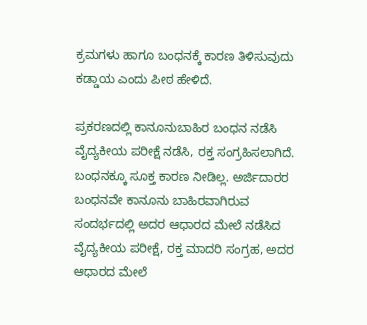ಕ್ರಮಗಳು ಹಾಗೂ ಬಂಧನಕ್ಕೆ ಕಾರಣ ತಿಳಿಸುವುದು ಕಡ್ಡಾಯ ಎಂದು ಪೀಠ ಹೇಳಿದೆ.

ಪ್ರಕರಣದಲ್ಲಿ ಕಾನೂನುಬಾಹಿರ ಬಂಧನ ನಡೆಸಿ ವೈದ್ಯಕೀಯ ಪರೀಕ್ಷೆ ನಡೆಸಿ, ರಕ್ತ ಸಂಗ್ರಹಿಸಲಾಗಿದೆ. ಬಂಧನಕ್ಕೂ ಸೂಕ್ತ ಕಾರಣ ನೀಡಿಲ್ಲ. ಅರ್ಜಿದಾರರ ಬಂಧನವೇ ಕಾನೂನು ಬಾಹಿರವಾಗಿರುವ ಸಂದರ್ಭದಲ್ಲಿ ಅದರ ಆಧಾರದ ಮೇಲೆ ನಡೆಸಿದ ವೈದ್ಯಕೀಯ ಪರೀಕ್ಷೆ, ರಕ್ತ ಮಾದರಿ ಸಂಗ್ರಹ, ಅದರ ಆಧಾರದ ಮೇಲೆ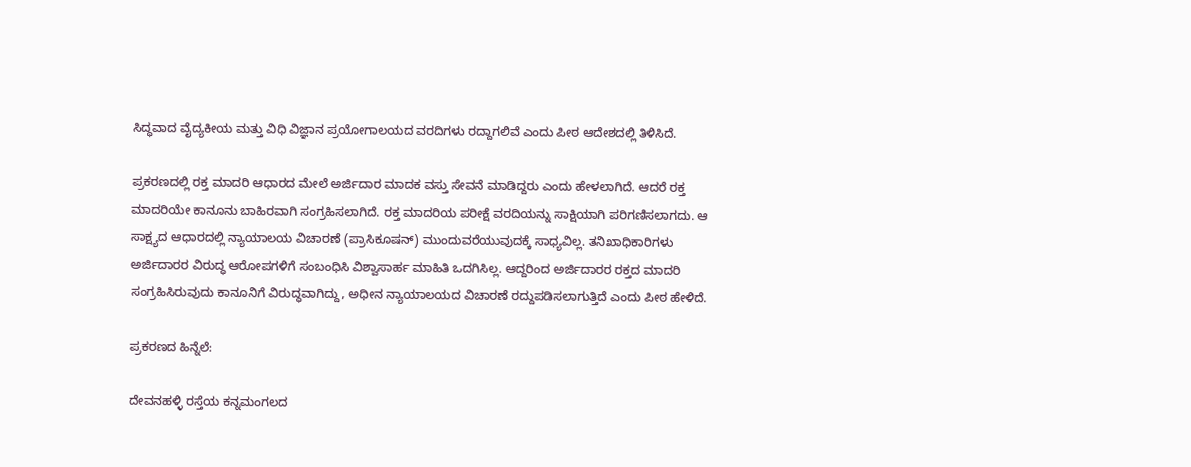ಸಿದ್ಧವಾದ ವೈದ್ಯಕೀಯ ಮತ್ತು ವಿಧಿ ವಿಜ್ಞಾನ ಪ್ರಯೋಗಾಲಯದ ವರದಿಗಳು ರದ್ದಾಗಲಿವೆ ಎಂದು ಪೀಠ ಆದೇಶದಲ್ಲಿ ತಿಳಿಸಿದೆ.

ಪ್ರಕರಣದಲ್ಲಿ ರಕ್ತ ಮಾದರಿ ಆಧಾರದ ಮೇಲೆ ಅರ್ಜಿದಾರ ಮಾದಕ ವಸ್ತು ಸೇವನೆ ಮಾಡಿದ್ದರು ಎಂದು ಹೇಳಲಾಗಿದೆ. ಆದರೆ ರಕ್ತ ಮಾದರಿಯೇ ಕಾನೂನು ಬಾಹಿರವಾಗಿ ಸಂಗ್ರಹಿಸಲಾಗಿದೆ. ರಕ್ತ ಮಾದರಿಯ ಪರೀಕ್ಷೆ ವರದಿಯನ್ನು ಸಾಕ್ಷಿಯಾಗಿ ಪರಿಗಣಿಸಲಾಗದು. ಆ ಸಾಕ್ಷ್ಯದ ಆಧಾರದಲ್ಲಿ ನ್ಯಾಯಾಲಯ ವಿಚಾರಣೆ (ಪ್ರಾಸಿಕೂಷನ್‌) ಮುಂದುವರೆಯುವುದಕ್ಕೆ ಸಾಧ್ಯವಿಲ್ಲ. ತನಿಖಾಧಿಕಾರಿಗಳು ಅರ್ಜಿದಾರರ ವಿರುದ್ಧ ಆರೋಪಗಳಿಗೆ ಸಂಬಂಧಿಸಿ ವಿಶ್ವಾಸಾರ್ಹ ಮಾಹಿತಿ ಒದಗಿಸಿಲ್ಲ. ಆದ್ದರಿಂದ ಅರ್ಜಿದಾರರ ರಕ್ತದ ಮಾದರಿ ಸಂಗ್ರಹಿಸಿರುವುದು ಕಾನೂನಿಗೆ ವಿರುದ್ಧವಾಗಿದ್ದು, ಅಧೀನ ನ್ಯಾಯಾಲಯದ ವಿಚಾರಣೆ ರದ್ದುಪಡಿಸಲಾಗುತ್ತಿದೆ ಎಂದು ಪೀಠ ಹೇಳಿದೆ.

ಪ್ರಕರಣದ ಹಿನ್ನೆಲೆ:

ದೇವನಹಳ್ಳಿ ರಸ್ತೆಯ ಕನ್ನಮಂಗಲದ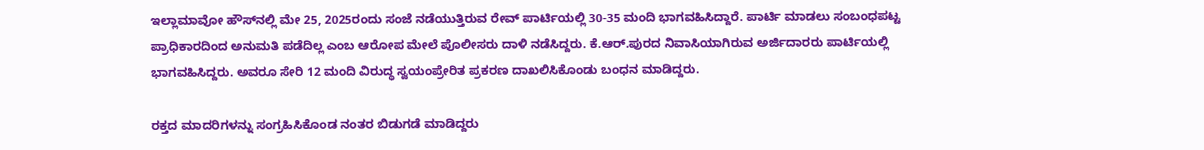ಇಲ್ಲಾಮಾವೋ ಹೌಸ್‌ನಲ್ಲಿ ಮೇ 25, 2025ರಂದು ಸಂಜೆ ನಡೆಯುತ್ತಿರುವ ರೇವ್‌ ಪಾರ್ಟಿಯಲ್ಲಿ 30-35 ಮಂದಿ ಭಾಗವಹಿಸಿದ್ದಾರೆ. ಪಾರ್ಟಿ ಮಾಡಲು ಸಂಬಂಧಪಟ್ಟ ಪ್ರಾಧಿಕಾರದಿಂದ ಅನುಮತಿ ಪಡೆದಿಲ್ಲ ಎಂಬ ಆರೋಪ ಮೇಲೆ ಪೊಲೀಸರು ದಾಳಿ ನಡೆಸಿದ್ದರು. ಕೆ.ಆರ್.ಪುರದ ನಿವಾಸಿಯಾಗಿರುವ ಅರ್ಜಿದಾರರು ಪಾರ್ಟಿಯಲ್ಲಿ ಭಾಗವಹಿಸಿದ್ದರು. ಅವರೂ ಸೇರಿ 12 ಮಂದಿ ವಿರುದ್ಧ ಸ್ವಯಂಪ್ರೇರಿತ ಪ್ರಕರಣ ದಾಖಲಿಸಿಕೊಂಡು ಬಂಧನ ಮಾಡಿದ್ದರು.

ರಕ್ತದ ಮಾದರಿಗಳನ್ನು ಸಂಗ್ರಹಿಸಿಕೊಂಡ ನಂತರ ಬಿಡುಗಡೆ ಮಾಡಿದ್ದರು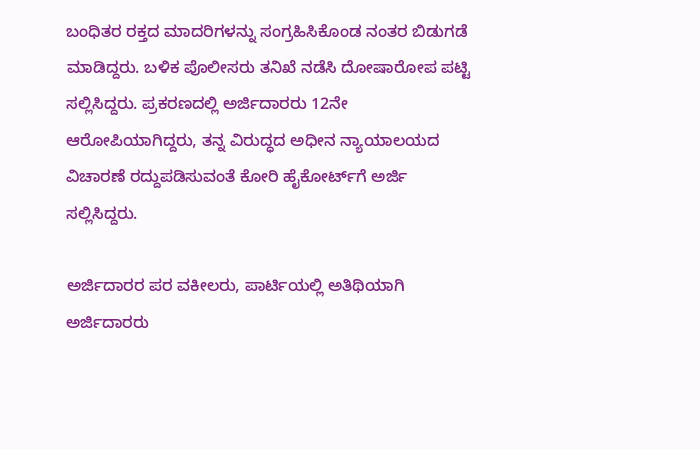ಬಂಧಿತರ ರಕ್ತದ ಮಾದರಿಗಳನ್ನು ಸಂಗ್ರಹಿಸಿಕೊಂಡ ನಂತರ ಬಿಡುಗಡೆ ಮಾಡಿದ್ದರು. ಬಳಿಕ ಪೊಲೀಸರು ತನಿಖೆ ನಡೆಸಿ ದೋಷಾರೋಪ ಪಟ್ಟಿ ಸಲ್ಲಿಸಿದ್ದರು. ಪ್ರಕರಣದಲ್ಲಿ ಅರ್ಜಿದಾರರು 12ನೇ ಆರೋಪಿಯಾಗಿದ್ದರು, ತನ್ನ ವಿರುದ್ಧದ ಅಧೀನ ನ್ಯಾಯಾಲಯದ ವಿಚಾರಣೆ ರದ್ದುಪಡಿಸುವಂತೆ ಕೋರಿ ಹೈಕೋರ್ಟ್‌ಗೆ ಅರ್ಜಿ ಸಲ್ಲಿಸಿದ್ದರು.

ಅರ್ಜಿದಾರರ ಪರ ವಕೀಲರು, ಪಾರ್ಟಿಯಲ್ಲಿ ಅತಿಥಿಯಾಗಿ ಅರ್ಜಿದಾರರು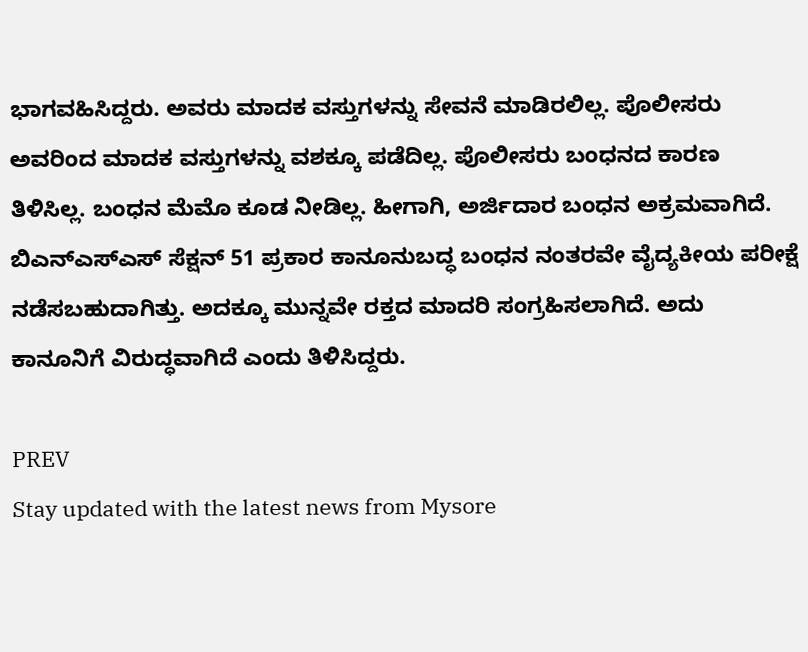ಭಾಗವಹಿಸಿದ್ದರು. ಅವರು ಮಾದಕ ವಸ್ತುಗಳನ್ನು ಸೇವನೆ ಮಾಡಿರಲಿಲ್ಲ. ಪೊಲೀಸರು ಅವರಿಂದ ಮಾದಕ ವಸ್ತುಗಳನ್ನು ವಶಕ್ಕೂ ಪಡೆದಿಲ್ಲ. ಪೊಲೀಸರು ಬಂಧನದ ಕಾರಣ ತಿಳಿಸಿಲ್ಲ. ಬಂಧನ ಮೆಮೊ ಕೂಡ ನೀಡಿಲ್ಲ. ಹೀಗಾಗಿ, ಅರ್ಜಿದಾರ ಬಂಧನ ಅಕ್ರಮವಾಗಿದೆ. ಬಿಎನ್ಎಸ್ಎಸ್ ಸೆಕ್ಷನ್ 51 ಪ್ರಕಾರ ಕಾನೂನುಬದ್ಧ ಬಂಧನ ನಂತರವೇ ವೈದ್ಯಕೀಯ ಪರೀಕ್ಷೆ ನಡೆಸಬಹುದಾಗಿತ್ತು. ಅದಕ್ಕೂ ಮುನ್ನವೇ ರಕ್ತದ ಮಾದರಿ ಸಂಗ್ರಹಿಸಲಾಗಿದೆ. ಅದು ಕಾನೂನಿಗೆ ವಿರುದ್ಧವಾಗಿದೆ ಎಂದು ತಿಳಿಸಿದ್ದರು.

PREV
Stay updated with the latest news from Mysore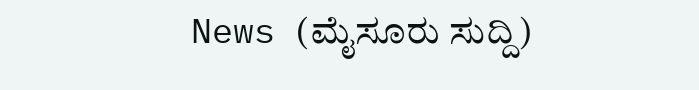News (ಮೈಸೂರು ಸುದ್ದಿ)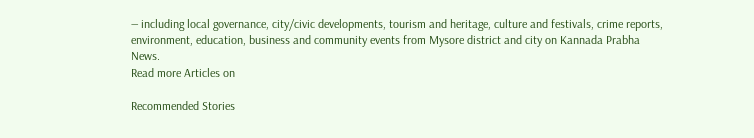— including local governance, city/civic developments, tourism and heritage, culture and festivals, crime reports, environment, education, business and community events from Mysore district and city on Kannada Prabha News.
Read more Articles on

Recommended Stories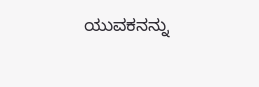ಯುವಕನನ್ನು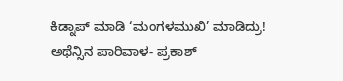ಕಿಡ್ನಾಪ್‌ ಮಾಡಿ ‘ಮಂಗಳಮುಖಿ’ ಮಾಡಿದ್ರು!
ಅಥೆನ್ಸಿನ ಪಾರಿವಾಳ- ಪ್ರಕಾಶ್‌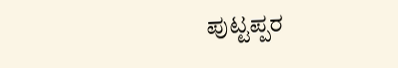ಪುಟ್ಟಪ್ಪರ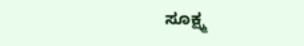ಸೂಕ್ಷ್ಮ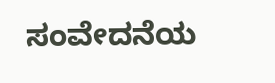ಸಂವೇದನೆಯ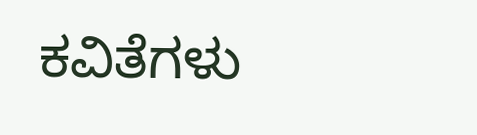ಕವಿತೆಗಳು